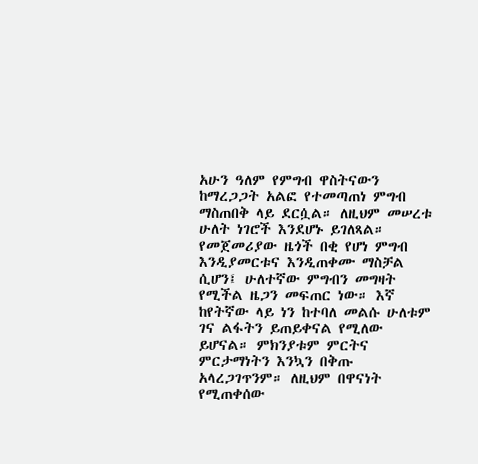አሁን ዓለም የምግብ ዋስትናውን ከማረጋጋት አልፎ የተመጣጠነ ምግብ ማስጠበቅ ላይ ደርሷል። ለዚህም መሠረቱ ሁለት ነገሮች እንደሆኑ ይገለጻል። የመጀመሪያው ዜጎች በቂ የሆነ ምግብ እንዲያመርቱና እንዲጠቀሙ ማስቻል ሲሆን፤ ሁለተኛው ምግብን መግዛት የሚችል ዜጋን መፍጠር ነው። እኛ ከየትኛው ላይ ነን ከተባለ መልሱ ሁለቱም ገና ልፋትን ይጠይቀናል የሚለው ይሆናል። ምክንያቱም ምርትና ምርታማነትን እንኳን በቅጡ አላረጋገጥንም። ለዚህም በዋናነት የሚጠቀሰው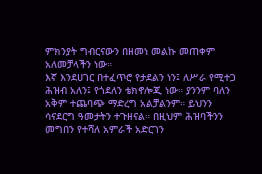ምክንያት ግብርናውን በዘመነ መልኩ መጠቀም አለመቻላችን ነው።
እኛ እንደሀገር በተፈጥሮ የታደልን ነን፤ ለሥራ የሚተጋ ሕዝብ አለን፤ የጎደለን ቴክኖሎጂ ነው። ያንንም ባለን አቅም ተጨባጭ ማድረግ አልቻልንም። ይህንን ሳናደርግ ዓመታትን ተጉዘናል። በዚህም ሕዝባችንን መግበን የተሻለ አምራች አድርገን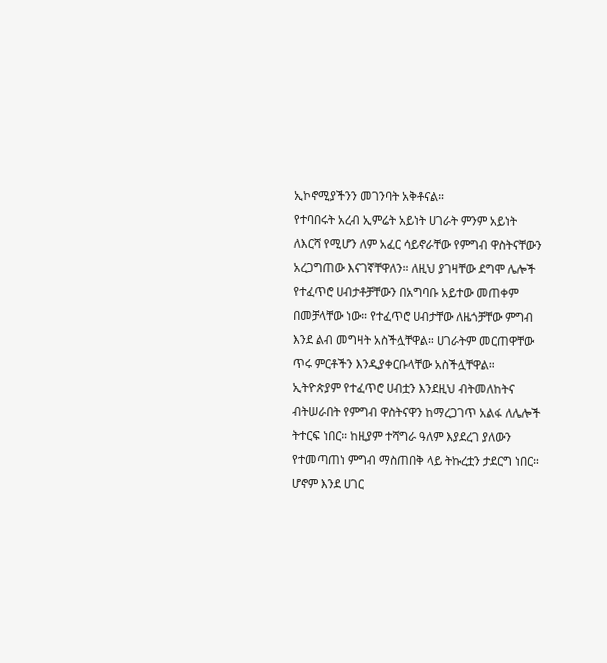ኢኮኖሚያችንን መገንባት አቅቶናል።
የተባበሩት አረብ ኢምሬት አይነት ሀገራት ምንም አይነት ለእርሻ የሚሆን ለም አፈር ሳይኖራቸው የምግብ ዋስትናቸውን አረጋግጠው እናገኛቸዋለን። ለዚህ ያገዛቸው ደግሞ ሌሎች የተፈጥሮ ሀብታቶቻቸውን በአግባቡ አይተው መጠቀም በመቻላቸው ነው። የተፈጥሮ ሀብታቸው ለዜጎቻቸው ምግብ እንደ ልብ መግዛት አስችሏቸዋል። ሀገራትም መርጠዋቸው ጥሩ ምርቶችን እንዲያቀርቡላቸው አስችሏቸዋል።
ኢትዮጵያም የተፈጥሮ ሀብቷን እንደዚህ ብትመለከትና ብትሠራበት የምግብ ዋስትናዋን ከማረጋገጥ አልፋ ለሌሎች ትተርፍ ነበር። ከዚያም ተሻግራ ዓለም እያደረገ ያለውን የተመጣጠነ ምግብ ማስጠበቅ ላይ ትኩረቷን ታደርግ ነበር። ሆኖም እንደ ሀገር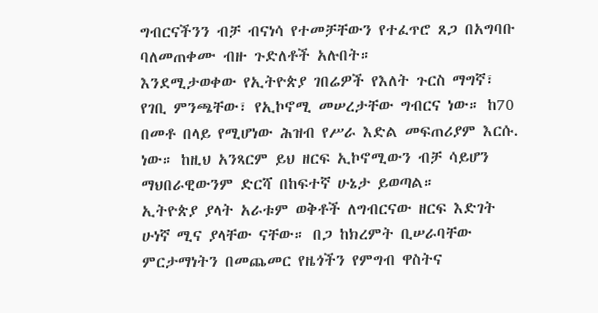ግብርናችንን ብቻ ብናነሳ የተመቻቸውን የተፈጥሮ ጸጋ በአግባቡ ባለመጠቀሙ ብዙ ጉድለቶች አሉበት።
እንደሚታወቀው የኢትዮጵያ ገበሬዎች የእለት ጉርስ ማግኛ፣ የገቢ ምንጫቸው፣ የኢኮኖሚ መሠረታቸው ግብርና ነው። ከ70 በመቶ በላይ የሚሆነው ሕዝብ የሥራ እድል መፍጠሪያም እርሱ. ነው። ከዚህ አንጻርም ይህ ዘርፍ ኢኮኖሚውን ብቻ ሳይሆን ማህበራዊውንም ድርሻ በከፍተኛ ሁኔታ ይወጣል።
ኢትዮጵያ ያላት አራቱም ወቅቶች ለግብርናው ዘርፍ እድገት ሁነኛ ሚና ያላቸው ናቸው። በጋ ከክረምት ቢሠራባቸው ምርታማነትን በመጨመር የዜጎችን የምግብ ዋስትና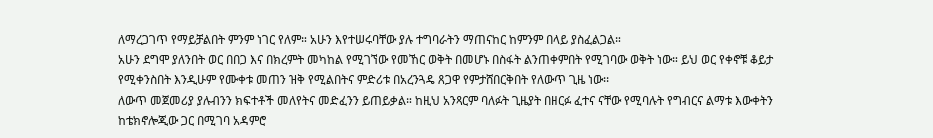ለማረጋገጥ የማይቻልበት ምንም ነገር የለም። አሁን እየተሠሩባቸው ያሉ ተግባራትን ማጠናከር ከምንም በላይ ያስፈልጋል።
አሁን ደግሞ ያለንበት ወር በበጋ እና በክረምት መካከል የሚገኘው የመኸር ወቅት በመሆኑ በስፋት ልንጠቀምበት የሚገባው ወቅት ነው። ይህ ወር የቀኖቹ ቆይታ የሚቀንስበት እንዲሁም የሙቀቱ መጠን ዝቅ የሚልበትና ምድሪቱ በአረንጓዴ ጸጋዋ የምታሸበርቅበት የለውጥ ጊዜ ነው፡፡
ለውጥ መጀመሪያ ያሉብንን ክፍተቶች መለየትና መድፈንን ይጠይቃል። ከዚህ አንጻርም ባለፉት ጊዜያት በዘርፉ ፈተና ናቸው የሚባሉት የግብርና ልማቱ እውቀትን ከቴክኖሎጂው ጋር በሚገባ አዳምሮ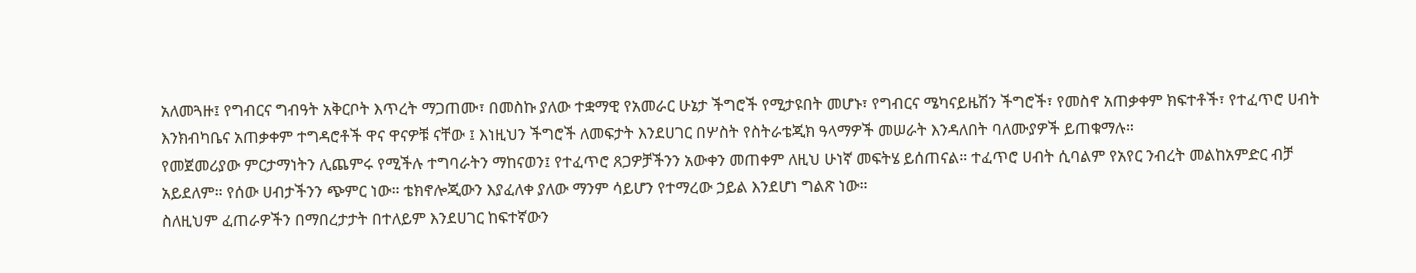አለመጓዙ፤ የግብርና ግብዓት አቅርቦት እጥረት ማጋጠሙ፣ በመስኩ ያለው ተቋማዊ የአመራር ሁኔታ ችግሮች የሚታዩበት መሆኑ፣ የግብርና ሜካናይዜሽን ችግሮች፣ የመስኖ አጠቃቀም ክፍተቶች፣ የተፈጥሮ ሀብት እንክብካቤና አጠቃቀም ተግዳሮቶች ዋና ዋናዎቹ ናቸው ፤ እነዚህን ችግሮች ለመፍታት እንደሀገር በሦስት የስትራቴጂክ ዓላማዎች መሠራት እንዳለበት ባለሙያዎች ይጠቁማሉ።
የመጀመሪያው ምርታማነትን ሊጨምሩ የሚችሉ ተግባራትን ማከናወን፤ የተፈጥሮ ጸጋዎቻችንን አውቀን መጠቀም ለዚህ ሁነኛ መፍትሄ ይሰጠናል። ተፈጥሮ ሀብት ሲባልም የአየር ንብረት መልከአምድር ብቻ አይደለም። የሰው ሀብታችንን ጭምር ነው። ቴክኖሎጂውን እያፈለቀ ያለው ማንም ሳይሆን የተማረው ኃይል እንደሆነ ግልጽ ነው።
ስለዚህም ፈጠራዎችን በማበረታታት በተለይም እንደሀገር ከፍተኛውን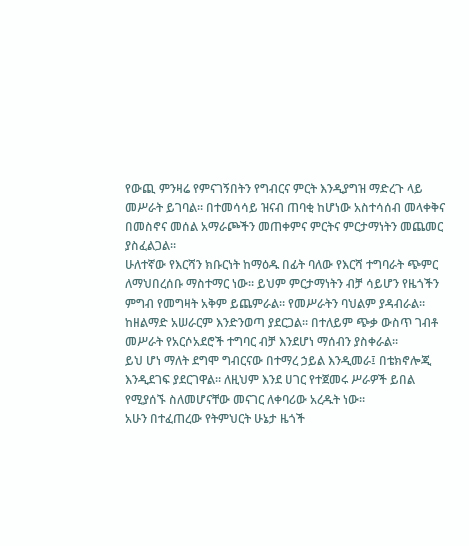የውጪ ምንዛሬ የምናገኝበትን የግብርና ምርት እንዲያግዝ ማድረጉ ላይ መሥራት ይገባል። በተመሳሳይ ዝናብ ጠባቂ ከሆነው አስተሳሰብ መላቀቅና በመስኖና መሰል አማራጮችን መጠቀምና ምርትና ምርታማነትን መጨመር ያስፈልጋል።
ሁለተኛው የእርሻን ክቡርነት ከማዕዱ በፊት ባለው የእርሻ ተግባራት ጭምር ለማህበረሰቡ ማስተማር ነው። ይህም ምርታማነትን ብቻ ሳይሆን የዜጎችን ምግብ የመግዛት አቅም ይጨምራል። የመሥራትን ባህልም ያዳብራል። ከዘልማድ አሠራርም እንድንወጣ ያደርጋል። በተለይም ጭቃ ውስጥ ገብቶ መሥራት የአርሶአደሮች ተግባር ብቻ እንደሆነ ማሰብን ያስቀራል።
ይህ ሆነ ማለት ደግሞ ግብርናው በተማረ ኃይል እንዲመራ፤ በቴክኖሎጂ እንዲደገፍ ያደርገዋል። ለዚህም እንደ ሀገር የተጀመሩ ሥራዎች ይበል የሚያሰኙ ስለመሆናቸው መናገር ለቀባሪው አረዱት ነው።
አሁን በተፈጠረው የትምህርት ሁኔታ ዜጎች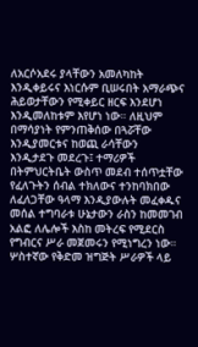ለአርሶአደሩ ያላቸውን አመለካከት እንዲቀይሩና እነርሱም ቢሠሩበት አማራጭና ሕይወታቸውን የሚቀይር ዘርፍ እንደሆነ እንዲመለከቱም እየሆነ ነው። ለዚህም በማሳያነት የምንጠቅሰው በጓሯቸው እንዲያመርቱና ከወጪ ራሳቸውን እንዲታደጉ መደረጉ፤ ተማሪዎች በትምህርትቤት ውስጥ መደብ ተሰጥቷቸው የፈለጉትን ሰብል ተክለውና ተንከባክበው ለፈለጋቸው ዓላማ እንዲያውሉት መፈቀዱና መሰል ተግባራቱ ሁኔታውን ራስን ከመመገብ አልፎ ለሌሎች እስከ መትረፍ የሚደርስ የግብርና ሥራ መጀመሩን የሚነግረን ነው።
ሦስተኛው የቅድመ ዝግጅት ሥራዎች ላይ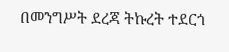በመንግሥት ደረጃ ትኩረት ተደርጎ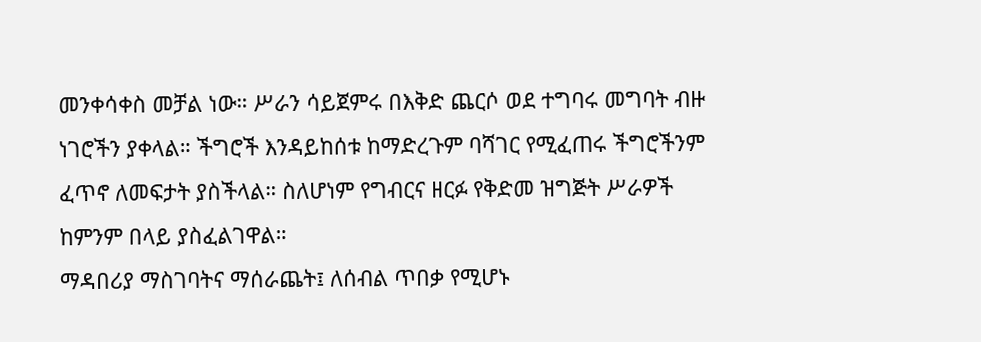መንቀሳቀስ መቻል ነው። ሥራን ሳይጀምሩ በእቅድ ጨርሶ ወደ ተግባሩ መግባት ብዙ ነገሮችን ያቀላል። ችግሮች እንዳይከሰቱ ከማድረጉም ባሻገር የሚፈጠሩ ችግሮችንም ፈጥኖ ለመፍታት ያስችላል። ስለሆነም የግብርና ዘርፉ የቅድመ ዝግጅት ሥራዎች ከምንም በላይ ያስፈልገዋል።
ማዳበሪያ ማስገባትና ማሰራጨት፤ ለሰብል ጥበቃ የሚሆኑ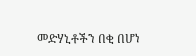መድሃኒቶችን በቂ በሆነ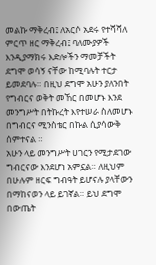መልኩ ማቅረብ፤ ለአርሶ አደሩ የተሻሻለ ምርጥ ዘር ማቅረብ፤ ባለሙያዎች እንዲያማክሩ እድሎችን ማመቻችት ደግሞ ወሳኝ ናቸው ከሚባሉት ተርታ ይመደባሉ። በዚህ ደግሞ አሁን ያለንበት የግብርና ወቅት መኸር በመሆኑ እንደ መንግሥት በትኩረት እየተሠራ ስለመሆኑ በግብርና ሚንስቴር በኩል ሲያሳውቅ ሰምተናል ።
አሁን ላይ መንግሥት ሀገርን የሚታደገው ግብርናው እንደሆነ አምኗል። ለዚህም በሁሉም ዘርፍ ግብዓት ይሆናሉ ያላቸውን በማከናወን ላይ ይገኛል። ይህ ደግሞ በውጤት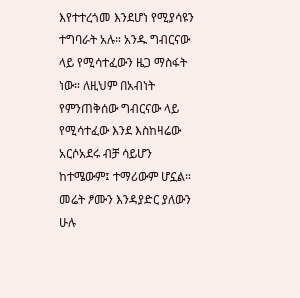እየተተረጎመ እንደሆነ የሚያሳዩን ተግባራት አሉ። አንዱ ግብርናው ላይ የሚሳተፈውን ዜጋ ማስፋት ነው። ለዚህም በአብነት የምንጠቅሰው ግብርናው ላይ የሚሳተፈው እንደ እስከዛሬው አርሶአደሩ ብቻ ሳይሆን ከተሜውም፤ ተማሪውም ሆኗል።
መሬት ፆሙን እንዳያድር ያለውን ሁሉ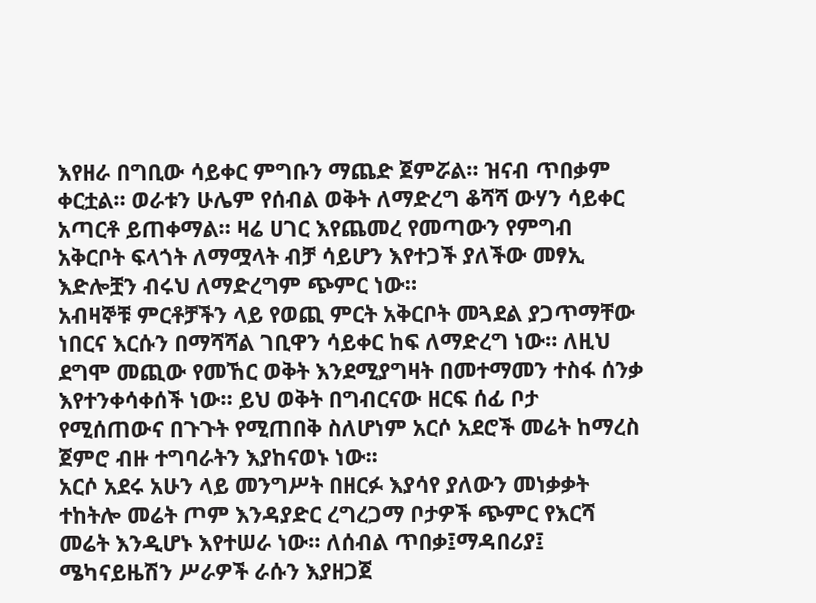እየዘራ በግቢው ሳይቀር ምግቡን ማጨድ ጀምሯል። ዝናብ ጥበቃም ቀርቷል። ወራቱን ሁሌም የሰብል ወቅት ለማድረግ ቆሻሻ ውሃን ሳይቀር አጣርቶ ይጠቀማል። ዛሬ ሀገር እየጨመረ የመጣውን የምግብ አቅርቦት ፍላጎት ለማሟላት ብቻ ሳይሆን እየተጋች ያለችው መፃኢ እድሎቿን ብሩህ ለማድረግም ጭምር ነው።
አብዛኞቹ ምርቶቻችን ላይ የወጪ ምርት አቅርቦት መጓደል ያጋጥማቸው ነበርና እርሱን በማሻሻል ገቢዋን ሳይቀር ከፍ ለማድረግ ነው። ለዚህ ደግሞ መጪው የመኸር ወቅት እንደሚያግዛት በመተማመን ተስፋ ሰንቃ እየተንቀሳቀሰች ነው። ይህ ወቅት በግብርናው ዘርፍ ሰፊ ቦታ የሚሰጠውና በጉጉት የሚጠበቅ ስለሆነም አርሶ አደሮች መሬት ከማረስ ጀምሮ ብዙ ተግባራትን እያከናወኑ ነው፡፡
አርሶ አደሩ አሁን ላይ መንግሥት በዘርፉ እያሳየ ያለውን መነቃቃት ተከትሎ መሬት ጦም እንዳያድር ረግረጋማ ቦታዎች ጭምር የእርሻ መሬት እንዲሆኑ እየተሠራ ነው። ለሰብል ጥበቃ፤ማዳበሪያ፤ ሜካናይዜሽን ሥራዎች ራሱን እያዘጋጀ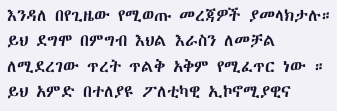እንዳለ በየጊዜው የሚወጡ መረጃዎች ያመላክታሉ። ይህ ደግሞ በምግብ እህል እራስን ለመቻል ለሚደረገው ጥረት ጥልቅ አቅም የሚፈጥር ነው ።
ይህ አምድ በተለያዩ ፖለቲካዊ ኢኮኖሚያዊና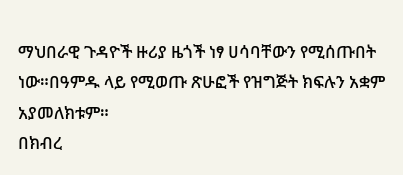ማህበራዊ ጉዳዮች ዙሪያ ዜጎች ነፃ ሀሳባቸውን የሚሰጡበት ነው።በዓምዱ ላይ የሚወጡ ጽሁፎች የዝግጅት ክፍሉን አቋም አያመለክቱም።
በክብረ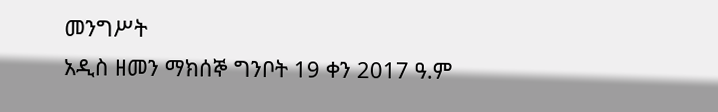መንግሥት
አዲስ ዘመን ማክሰኞ ግንቦት 19 ቀን 2017 ዓ.ም